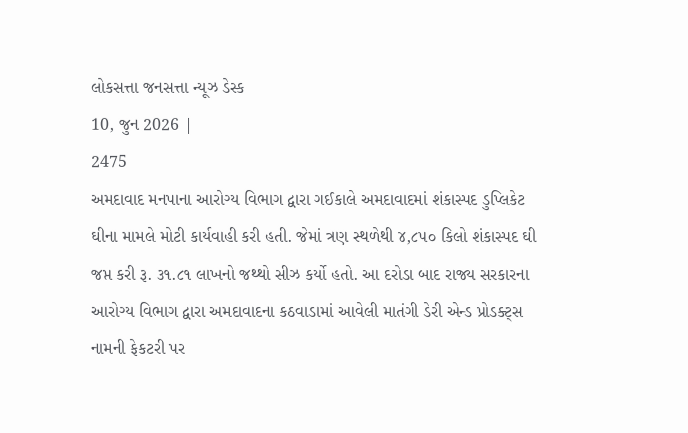લોકસત્તા જનસત્તા ન્યૂઝ ડેસ્ક
10, જુન 2026 |
2475
અમદાવાદ મનપાના આરોગ્ય વિભાગ દ્વારા ગઈકાલે અમદાવાદમાં શંકાસ્પદ ડુપ્લિકેટ ઘીના મામલે મોટી કાર્યવાહી કરી હતી. જેમાં ત્રણ સ્થળેથી ૪,૮૫૦ કિલો શંકાસ્પદ ઘી જપ્ત કરી રૂ. ૩૧.૮૧ લાખનો જથ્થો સીઝ કર્યો હતો. આ દરોડા બાદ રાજ્ય સરકારના આરોગ્ય વિભાગ દ્વારા અમદાવાદના કઠવાડામાં આવેલી માતંગી ડેરી એન્ડ પ્રોડક્ટ્સ નામની ફેકટરી પર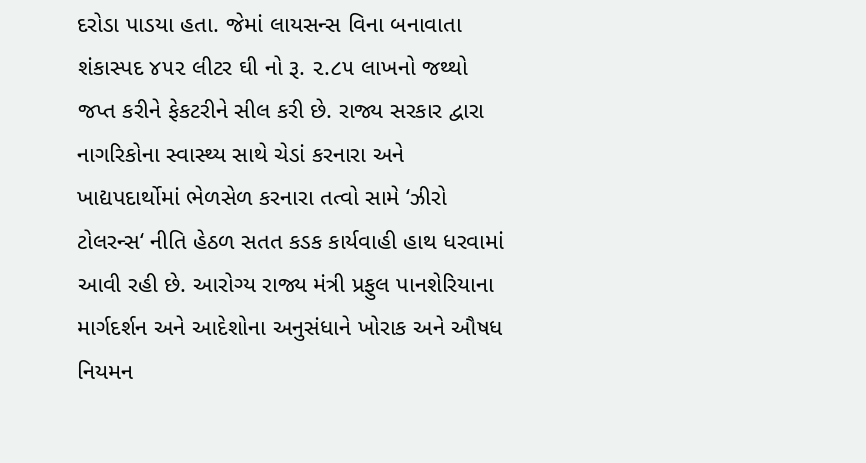દરોડા પાડયા હતા. જેમાં લાયસન્સ વિના બનાવાતા શંકાસ્પદ ૪૫૨ લીટર ઘી નો રૂ. ૨.૮૫ લાખનો જથ્થો જપ્ત કરીને ફેકટરીને સીલ કરી છે. રાજ્ય સરકાર દ્વારા નાગરિકોના સ્વાસ્થ્ય સાથે ચેડાં કરનારા અને ખાદ્યપદાર્થોમાં ભેળસેળ કરનારા તત્વો સામે ‘ઝીરો ટોલરન્સ‘ નીતિ હેઠળ સતત કડક કાર્યવાહી હાથ ધરવામાં આવી રહી છે. આરોગ્ય રાજ્ય મંત્રી પ્રફુલ પાનશેરિયાના માર્ગદર્શન અને આદેશોના અનુસંધાને ખોરાક અને ઔષધ નિયમન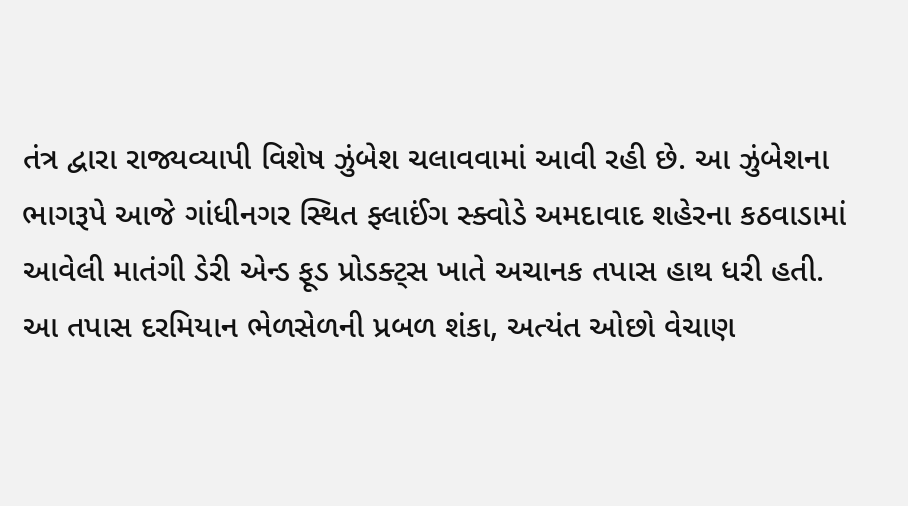તંત્ર દ્વારા રાજ્યવ્યાપી વિશેષ ઝુંબેશ ચલાવવામાં આવી રહી છે. આ ઝુંબેશના ભાગરૂપે આજે ગાંધીનગર સ્થિત ફ્લાઈંગ સ્ક્વોડે અમદાવાદ શહેરના કઠવાડામાં આવેલી માતંગી ડેરી એન્ડ ફૂડ પ્રોડક્ટ્સ ખાતે અચાનક તપાસ હાથ ધરી હતી.
આ તપાસ દરમિયાન ભેળસેળની પ્રબળ શંકા, અત્યંત ઓછો વેચાણ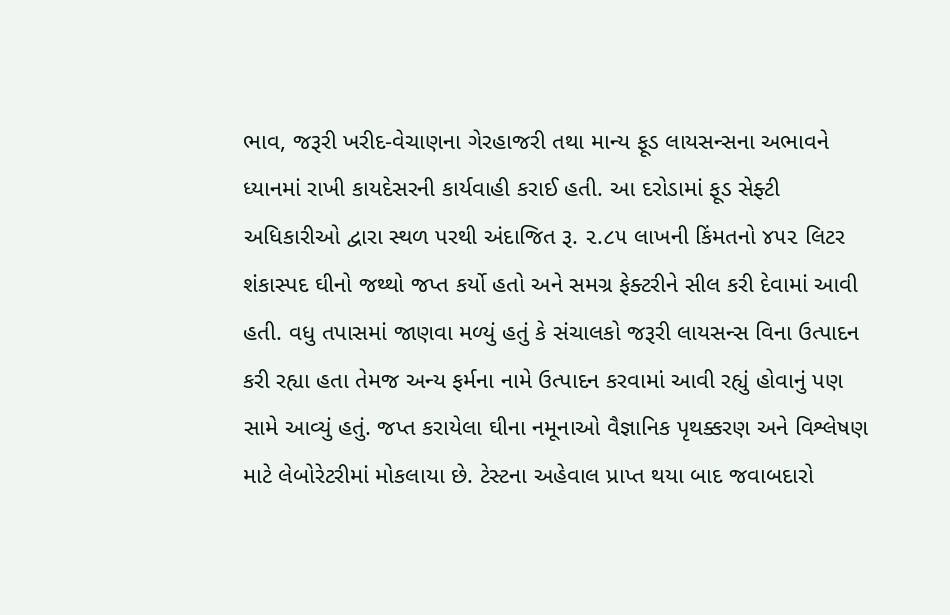ભાવ, જરૂરી ખરીદ-વેચાણના ગેરહાજરી તથા માન્ય ફૂડ લાયસન્સના અભાવને ધ્યાનમાં રાખી કાયદેસરની કાર્યવાહી કરાઈ હતી. આ દરોડામાં ફૂડ સેફ્ટી અધિકારીઓ દ્વારા સ્થળ પરથી અંદાજિત રૂ. ૨.૮૫ લાખની કિંમતનો ૪૫૨ લિટર શંકાસ્પદ ઘીનો જથ્થો જપ્ત કર્યો હતો અને સમગ્ર ફેક્ટરીને સીલ કરી દેવામાં આવી હતી. વધુ તપાસમાં જાણવા મળ્યું હતું કે સંચાલકો જરૂરી લાયસન્સ વિના ઉત્પાદન કરી રહ્યા હતા તેમજ અન્ય ફર્મના નામે ઉત્પાદન કરવામાં આવી રહ્યું હોવાનું પણ સામે આવ્યું હતું. જપ્ત કરાયેલા ઘીના નમૂનાઓ વૈજ્ઞાનિક પૃથક્કરણ અને વિશ્લેષણ માટે લેબોરેટરીમાં મોકલાયા છે. ટેસ્ટના અહેવાલ પ્રાપ્ત થયા બાદ જવાબદારો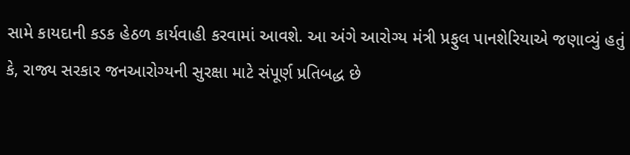સામે કાયદાની કડક હેઠળ કાર્યવાહી કરવામાં આવશે. આ અંગે આરોગ્ય મંત્રી પ્રફુલ પાનશેરિયાએ જણાવ્યું હતું કે, રાજ્ય સરકાર જનઆરોગ્યની સુરક્ષા માટે સંપૂર્ણ પ્રતિબદ્ધ છે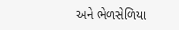અને ભેળસેળિયા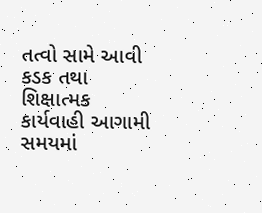તત્વો સામે આવી કડક તથા શિક્ષાત્મક કાર્યવાહી આગામી સમયમાં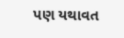પણ યથાવત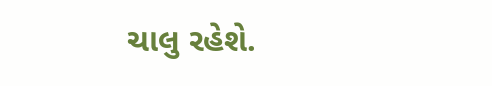ચાલુ રહેશે.